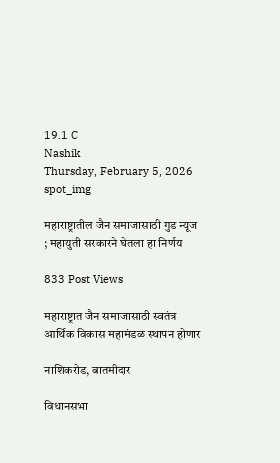19.1 C
Nashik
Thursday, February 5, 2026
spot_img

महाराष्ट्रातील जैन समाजासाठी गुड न्यूज ; महायुती सरकारने घेतला हा निर्णय

833 Post Views

महाराष्ट्रात जैन समाजासाठी स्वतंत्र आर्थिक विकास महामंडळ स्थापन होणार

नाशिकरोड, बातमीदार

विधानसभा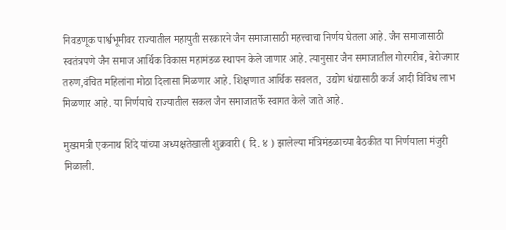निवडणूक पार्श्वभूमीवर राज्यातील महायुती सरकारने जैन समाजासाठी महत्त्वाचा निर्णय घेतला आहे. जैन समाजासाठी स्वतंत्रपणे जैन समाज आर्थिक विकास महामंडळ स्थापन केले जाणार आहे. त्यानुसार जैन समाजातील गोरगरीब, बेरोजगार तरुण,वंचित महिलांना मोठा दिलासा मिळणार आहे. शिक्षणात आर्थिक सवलत,  उद्योग धंद्यासाठी कर्ज आदी विविध लाभ मिळणार आहे. या निर्णयाचे राज्यातील सकल जैन समाजातर्फे स्वागत केले जाते आहे.

मुख्यमत्री एकनाथ शिंदे यांच्या अध्यक्षतेखाली शुक्रवारी ( दि. ४ ) झालेल्या मंत्रिमंडळाच्या बैठकीत या निर्णयाला मंजुरी मिळाली.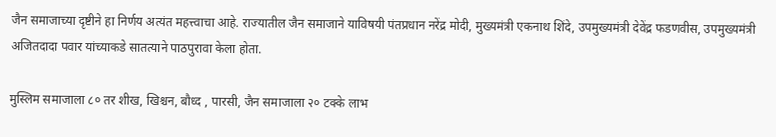जैन समाजाच्या दृष्टीने हा निर्णय अत्यंत महत्त्वाचा आहे. राज्यातील जैन समाजाने याविषयी पंतप्रधान नरेंद्र मोदी, मुख्यमंत्री एकनाथ शिंदे, उपमुख्यमंत्री देवेंद्र फडणवीस, उपमुख्यमंत्री अजितदादा पवार यांच्याकडे सातत्याने पाठपुरावा केला होता.

मुस्लिम समाजाला ८० तर शीख, खिश्चन, बौध्द , पारसी, जैन समाजाला २० टक्के लाभ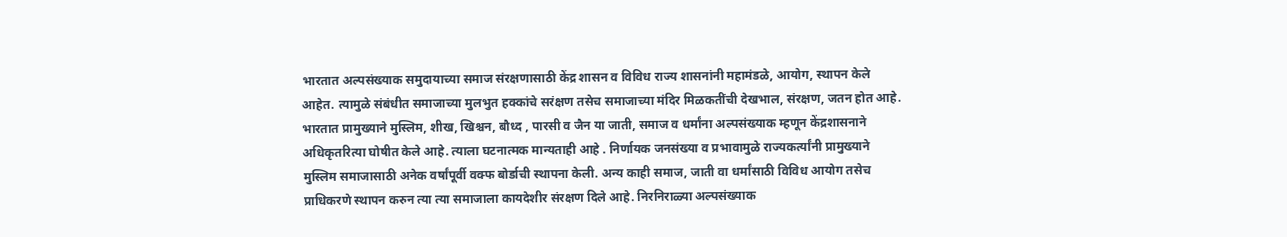भारतात अल्पसंख्याक समुदायाच्या समाज संरक्षणासाठी केंद्र शासन व विविध राज्य शासनांनी महामंडळे, आयोग, स्थापन केले आहेत. त्यामुळे संबंधीत समाजाच्या मुलभुत हक्कांचे सरंक्षण तसेच समाजाच्या मंदिर मिळकतींची देखभाल, संरक्षण, जतन होत आहे. भारतात प्रामुख्याने मुस्लिम, शीख, खिश्चन, बौध्द , पारसी व जैन या जाती, समाज व धर्मांना अल्पसंख्याक म्हणून केंद्रशासनाने अधिकृतरित्या घोषीत केले आहे. त्याला घटनात्मक मान्यताही आहे . निर्णायक जनसंख्या व प्रभावामुळे राज्यकर्त्यांनी प्रामुख्याने मुस्लिम समाजासाठी अनेक वर्षांपूर्वी वक्फ बोर्डाची स्थापना केली. अन्य काही समाज, जाती वा धर्मांसाठी विविध आयोग तसेच प्राधिकरणे स्थापन करुन त्या त्या समाजाला कायदेशीर संरक्षण दिले आहे. निरनिराळ्या अल्पसंख्याक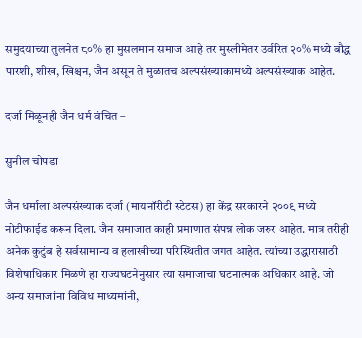समुदयाच्या तुलनेत ८०% हा मुसलमान समाज आहे तर मुस्लीमेतर उर्वरित २०% मध्ये बौद्ध पारशी, शीख, खिश्चन, जैन असून ते मुळातच अल्पसंख्याकामध्ये अल्पसंख्याक आहेत.

दर्जा मिळूनही जैन धर्म वंचित –

सुनील चोपडा

जैन धर्माला अल्पसंख्याक दर्जा (मायनॉरीटी स्टेटस) हा केंद्र सरकारने २००९ मध्ये नोटीफाईड करून दिला. जैन समाजात काही प्रमाणात संपन्न लोक जरुर आहेत. मात्र तरीही अनेक कुटुंब हे सर्वसामान्य व हलाखीच्या परिस्थितीत जगत आहेत. त्यांच्या उद्धारासाठी विशेषाधिकार मिळणे हा राज्यघटनेनुसार त्या समाजाचा घटनात्मक अधिकार आहे. जो अन्य समाजांना विविध माध्यमांनी,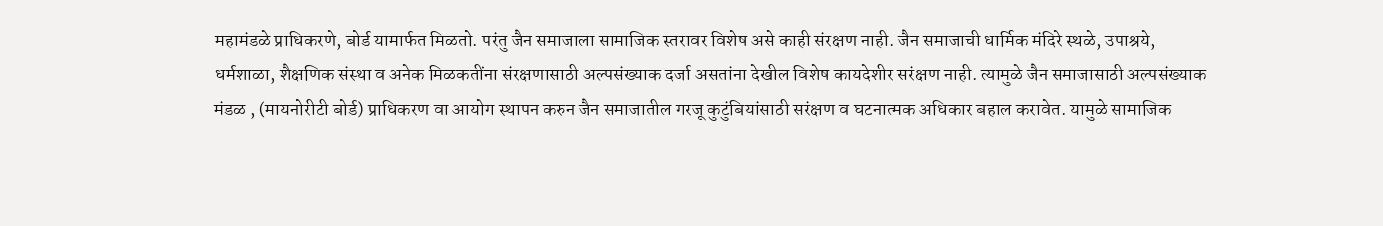महामंडळे प्राधिकरणे, बोर्ड यामार्फत मिळतो. परंतु जैन समाजाला सामाजिक स्तरावर विशेष असे काही संरक्षण नाही. जैन समाजाची धार्मिक मंदिरे स्थळे, उपाश्रये, धर्मशाळा, शैक्षणिक संस्था व अनेक मिळकतींना संरक्षणासाठी अल्पसंख्याक दर्जा असतांना देखील विशेष कायदेशीर सरंक्षण नाही. त्यामुळे जैन समाजासाठी अल्पसंख्याक मंडळ , (मायनोरीटी बोर्ड) प्राधिकरण वा आयोग स्थापन करुन जैन समाजातील गरजू कुटुंबियांसाठी सरंक्षण व घटनात्मक अधिकार बहाल करावेत. यामुळे सामाजिक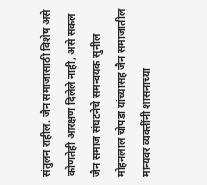संतुलन राहील. जैन समाजासाठी विशेष असे कोणतेही आरक्षण दिलेले नाही, असे सकल जैन समाज संघटनेचे समन्वयक सुनील मोहनलाल चोपडा यांच्यासह जैन समाजातील मान्यवर व्यक्तींनी शासनाच्या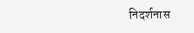निदर्शनास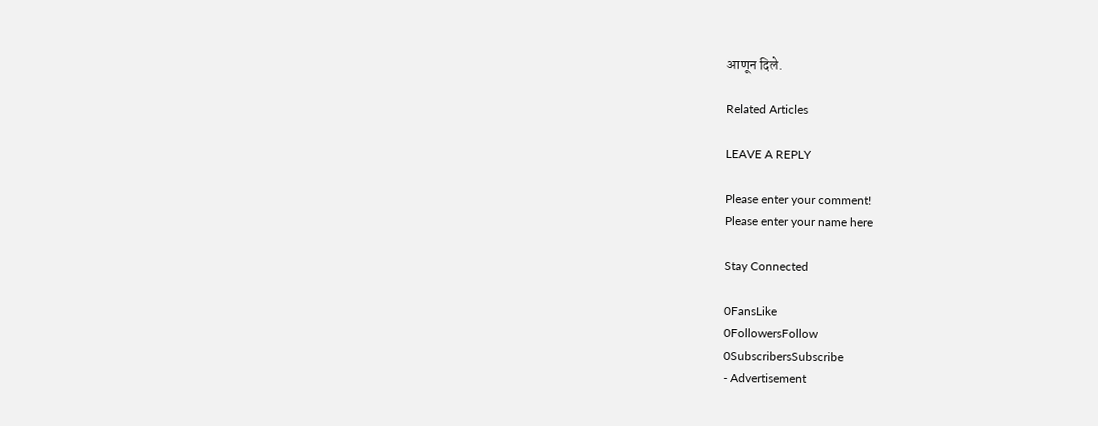आणून दिले.

Related Articles

LEAVE A REPLY

Please enter your comment!
Please enter your name here

Stay Connected

0FansLike
0FollowersFollow
0SubscribersSubscribe
- Advertisement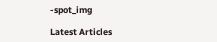-spot_img

Latest Articles